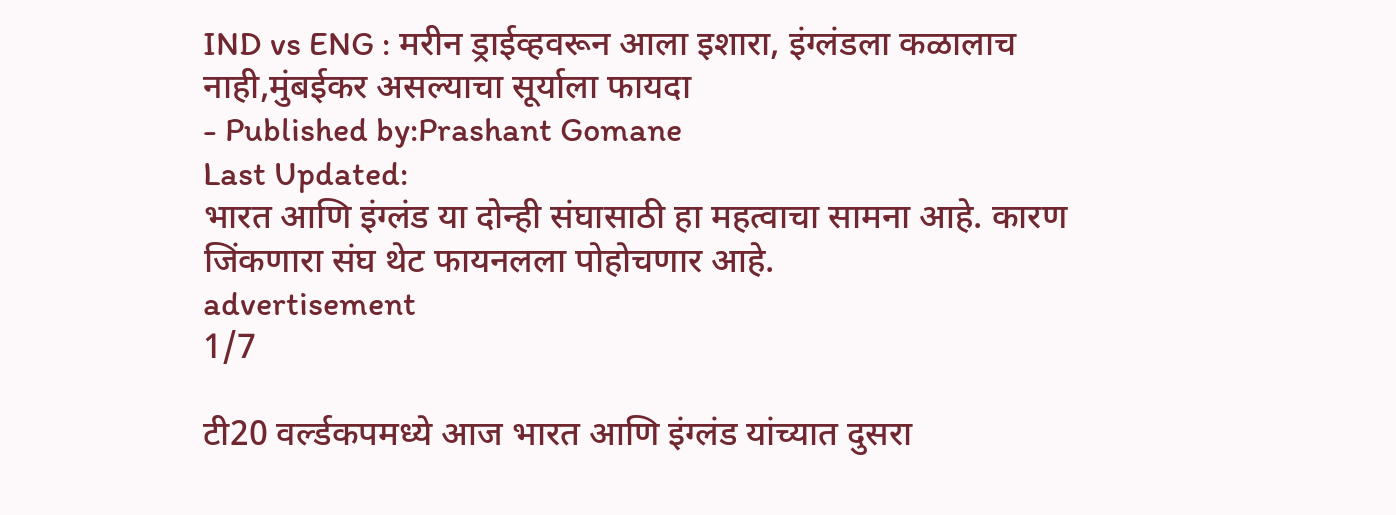IND vs ENG : मरीन ड्राईव्हवरून आला इशारा, इंग्लंडला कळालाच नाही,मुंबईकर असल्याचा सूर्याला फायदा
- Published by:Prashant Gomane
Last Updated:
भारत आणि इंग्लंड या दोन्ही संघासाठी हा महत्वाचा सामना आहे. कारण जिंकणारा संघ थेट फायनलला पोहोचणार आहे.
advertisement
1/7

टी20 वर्ल्डकपमध्ये आज भारत आणि इंग्लंड यांच्यात दुसरा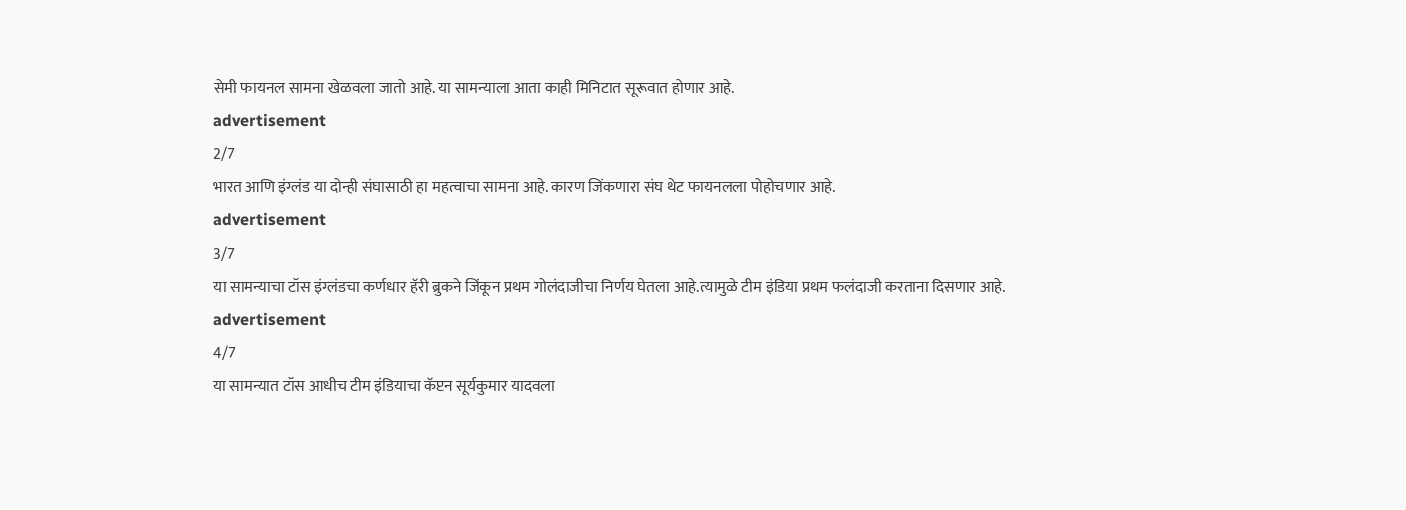सेमी फायनल सामना खेळवला जातो आहे. या सामन्याला आता काही मिनिटात सूरूवात होणार आहे.
advertisement
2/7
भारत आणि इंग्लंड या दोन्ही संघासाठी हा महत्वाचा सामना आहे. कारण जिंकणारा संघ थेट फायनलला पोहोचणार आहे.
advertisement
3/7
या सामन्याचा टॉस इंग्लंडचा कर्णधार हॅरी ब्रुकने जिंकून प्रथम गोलंदाजीचा निर्णय घेतला आहे.त्यामुळे टीम इंडिया प्रथम फलंदाजी करताना दिसणार आहे.
advertisement
4/7
या सामन्यात टॉस आधीच टीम इंडियाचा कॅप्टन सूर्यकुमार यादवला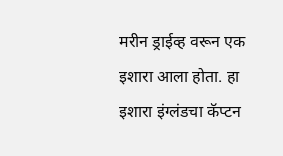मरीन ड्राईव्ह वरून एक इशारा आला होता. हा इशारा इंग्लंडचा कॅप्टन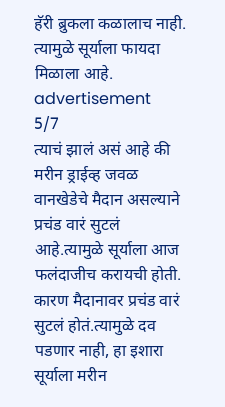हॅरी ब्रुकला कळालाच नाही. त्यामुळे सूर्याला फायदा मिळाला आहे.
advertisement
5/7
त्याचं झालं असं आहे की मरीन ड्राईव्ह जवळ वानखेडेचे मैदान असल्याने प्रचंड वारं सुटलं आहे.त्यामुळे सूर्याला आज फलंदाजीच करायची होती. कारण मैदानावर प्रचंड वारं सुटलं होतं.त्यामुळे दव पडणार नाही, हा इशारा सूर्याला मरीन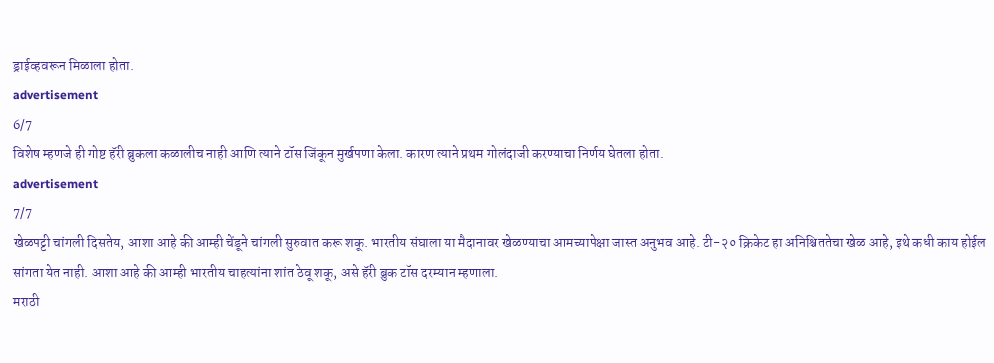ड्राईव्हवरून मिळाला होता.
advertisement
6/7
विशेष म्हणजे ही गोष्ट हॅरी ब्रुकला कळालीच नाही आणि त्याने टॉस जिंकून मुर्खपणा केला. कारण त्याने प्रथम गोलंदाजी करण्याचा निर्णय घेतला होता.
advertisement
7/7
खेळपट्टी चांगली दिसतेय, आशा आहे की आम्ही चेंडूने चांगली सुरुवात करू शकू. भारतीय संघाला या मैदानावर खेळण्याचा आमच्यापेक्षा जास्त अनुभव आहे. टी-२० क्रिकेट हा अनिश्चिततेचा खेळ आहे, इथे कधी काय होईल सांगता येत नाही. आशा आहे की आम्ही भारतीय चाहत्यांना शांत ठेवू शकू, असे हॅरी ब्रुक टॉस दरम्यान म्हणाला.
मराठी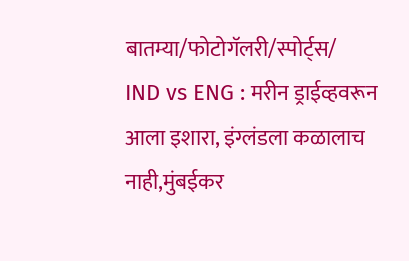बातम्या/फोटोगॅलरी/स्पोर्ट्स/
IND vs ENG : मरीन ड्राईव्हवरून आला इशारा, इंग्लंडला कळालाच नाही,मुंबईकर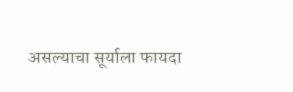असल्याचा सूर्याला फायदा